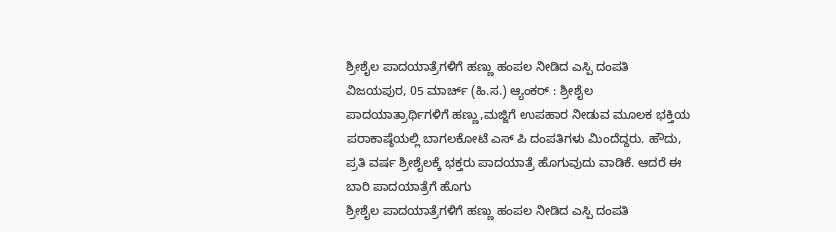ಶ್ರೀಶೈಲ ಪಾದಯಾತ್ರೆಗಳಿಗೆ ಹಣ್ಣು ಹಂಪಲ ನೀಡಿದ ಎಸ್ಪಿ ದಂಪತಿ
ವಿಜಯಪುರ, 05 ಮಾರ್ಚ್ (ಹಿ.ಸ.) ಆ್ಯಂಕರ್ : ಶ್ರೀಶೈಲ ಪಾದಯಾತ್ರಾರ್ಥಿಗಳಿಗೆ ಹಣ್ಣು,ಮಜ್ಜಿಗೆ ಉಪಹಾರ ನೀಡುವ ಮೂಲಕ ಭಕ್ತಿಯ ಪರಾಕಾಷ್ಠೆಯಲ್ಲಿ ಬಾಗಲಕೋಟೆ ಎಸ್ ಪಿ ದಂಪತಿಗಳು ಮಿಂದೆದ್ದರು. ಹೌದು, ಪ್ರತಿ ವರ್ಷ ಶ್ರೀಶೈಲಕ್ಕೆ ಭಕ್ತರು ಪಾದಯಾತ್ರೆ ಹೊಗುವುದು ವಾಡಿಕೆ. ಆದರೆ ಈ ಬಾರಿ ಪಾದಯಾತ್ರೆಗೆ ಹೊಗು
ಶ್ರೀಶೈಲ ಪಾದಯಾತ್ರೆಗಳಿಗೆ ಹಣ್ಣು ಹಂಪಲ ನೀಡಿದ ಎಸ್ಪಿ ದಂಪತಿ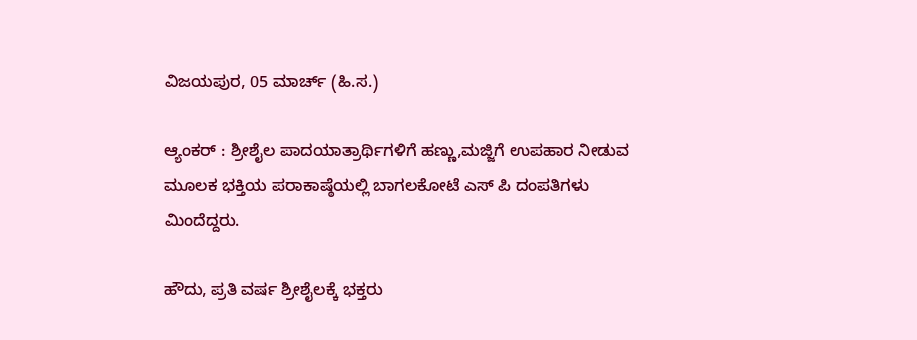ವಿಜಯಪುರ, 05 ಮಾರ್ಚ್ (ಹಿ.ಸ.)

ಆ್ಯಂಕರ್ : ಶ್ರೀಶೈಲ ಪಾದಯಾತ್ರಾರ್ಥಿಗಳಿಗೆ ಹಣ್ಣು,ಮಜ್ಜಿಗೆ ಉಪಹಾರ ನೀಡುವ ಮೂಲಕ ಭಕ್ತಿಯ ಪರಾಕಾಷ್ಠೆಯಲ್ಲಿ ಬಾಗಲಕೋಟೆ ಎಸ್ ಪಿ ದಂಪತಿಗಳು ಮಿಂದೆದ್ದರು.

ಹೌದು, ಪ್ರತಿ ವರ್ಷ ಶ್ರೀಶೈಲಕ್ಕೆ ಭಕ್ತರು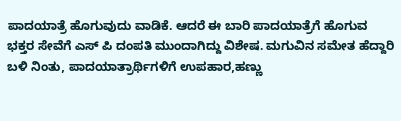ಪಾದಯಾತ್ರೆ ಹೊಗುವುದು ವಾಡಿಕೆ. ಆದರೆ ಈ ಬಾರಿ ಪಾದಯಾತ್ರೆಗೆ ಹೊಗುವ ಭಕ್ತರ ಸೇವೆಗೆ ಎಸ್ ಪಿ ದಂಪತಿ ಮುಂದಾಗಿದ್ದು ವಿಶೇಷ. ಮಗುವಿನ ಸಮೇತ ಹೆದ್ದಾರಿ ಬಳಿ ನಿಂತು, ಪಾದಯಾತ್ರಾರ್ಥಿಗಳಿಗೆ ಉಪಹಾರ,ಹಣ್ಣು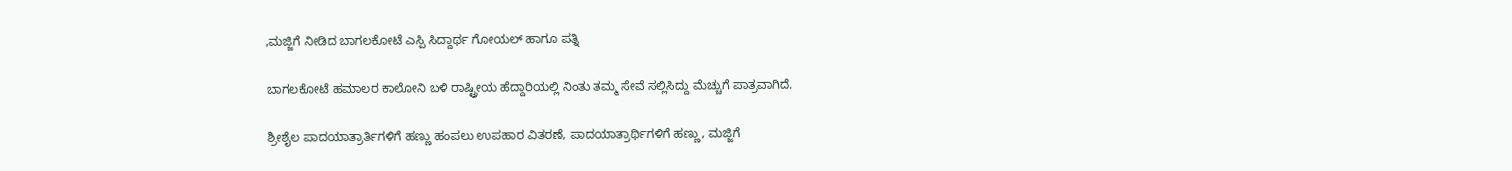,ಮಜ್ಜಿಗೆ ನೀಡಿದ ಬಾಗಲಕೋಟೆ ಎಸ್ಪಿ ಸಿದ್ದಾರ್ಥ ಗೋಯಲ್ ಹಾಗೂ ಪತ್ನಿ

ಬಾಗಲಕೋಟೆ ಹಮಾಲರ ಕಾಲೋನಿ ಬಳಿ ರಾಷ್ಟ್ರೀಯ ಹೆದ್ದಾರಿಯಲ್ಲಿ ನಿಂತು ತಮ್ಮ ಸೇವೆ ಸಲ್ಲಿಸಿದ್ದು ಮೆಚ್ಚುಗೆ ಪಾತ್ರವಾಗಿದೆ.

ಶ್ರೀಶೈಲ ಪಾದಯಾತ್ರಾರ್ತಿಗಳಿಗೆ ಹಣ್ಣು ಹಂಪಲು ಉಪಹಾರ ವಿತರಣೆ, ಪಾದಯಾತ್ರಾರ್ಥಿಗಳಿಗೆ ಹಣ್ಣು, ಮಜ್ಜಿಗೆ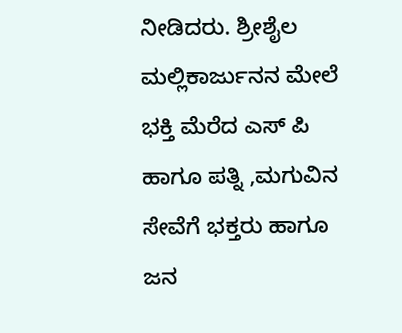ನೀಡಿದರು. ಶ್ರೀಶೈಲ ಮಲ್ಲಿಕಾರ್ಜುನನ ಮೇಲೆ ಭಕ್ತಿ ಮೆರೆದ ಎಸ್ ಪಿ ಹಾಗೂ ಪತ್ನಿ ,ಮಗುವಿನ ಸೇವೆಗೆ ಭಕ್ತರು ಹಾಗೂ ಜನ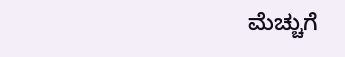ಮೆಚ್ಚುಗೆ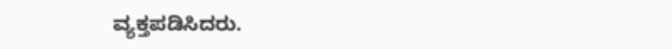ವ್ಯಕ್ತಪಡಿಸಿದರು.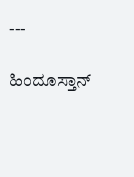---

ಹಿಂದೂಸ್ತಾನ್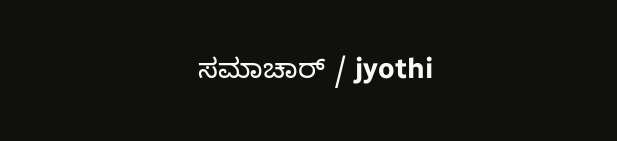ಸಮಾಚಾರ್ / jyothi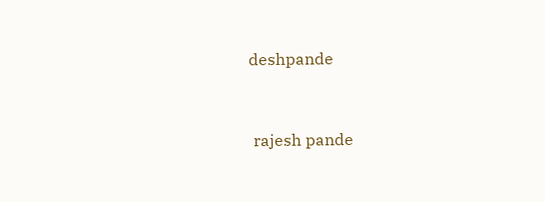deshpande


 rajesh pande